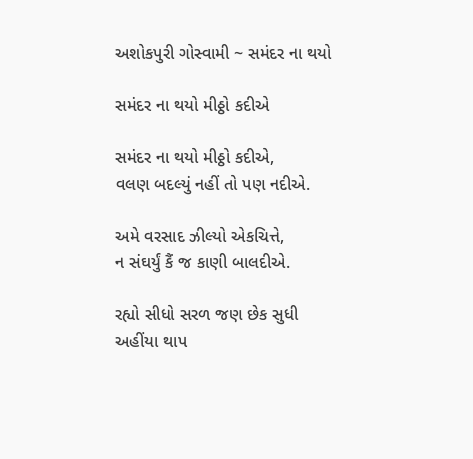અશોકપુરી ગોસ્વામી ~ સમંદર ના થયો

સમંદર ના થયો મીઠ્ઠો કદીએ

સમંદર ના થયો મીઠ્ઠો કદીએ,
વલણ બદલ્યું નહીં તો પણ નદીએ.

અમે વરસાદ ઝીલ્યો એકચિત્તે,
ન સંઘર્યું કૈં જ કાણી બાલદીએ.

રહ્યો સીધો સરળ જણ છેક સુધી
અહીંયા થાપ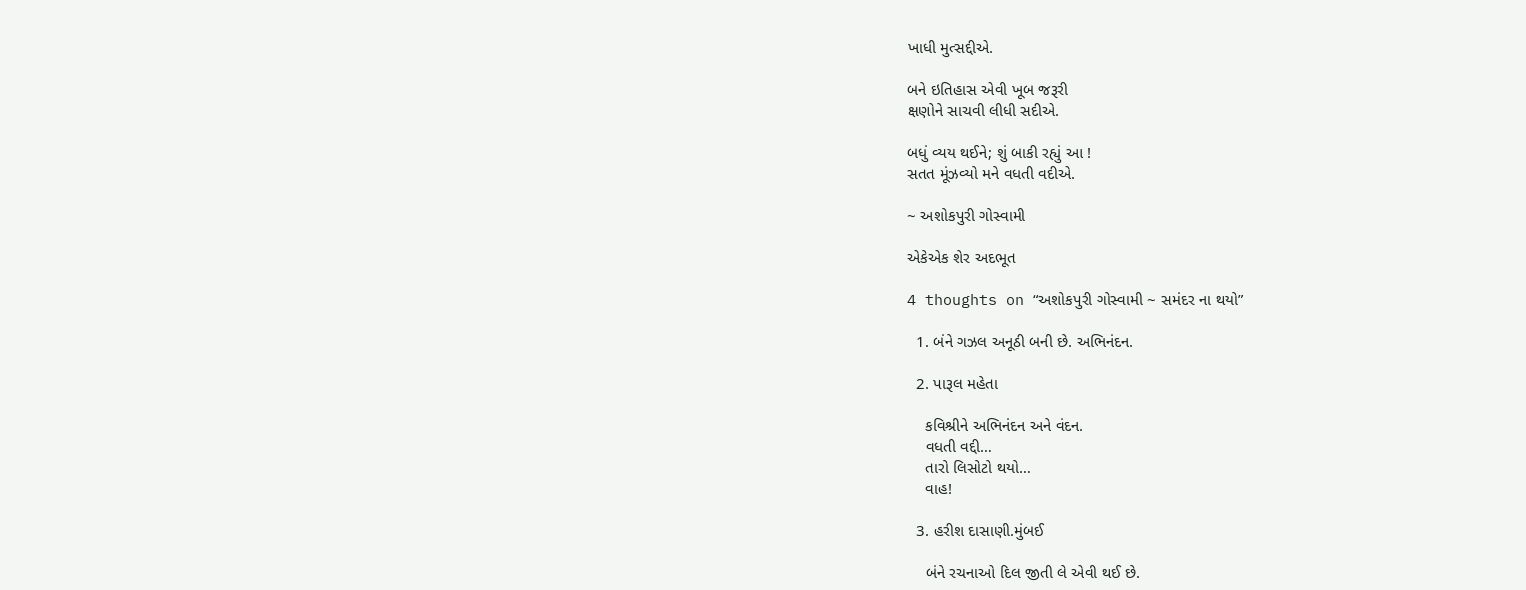ખાધી મુત્સદ્દીએ.

બને ઇતિહાસ એવી ખૂબ જરૂરી
ક્ષણોને સાચવી લીધી સદીએ.

બધું વ્યય થઈને; શું બાકી રહ્યું આ !
સતત મૂંઝવ્યો મને વધતી વદીએ.

~ અશોકપુરી ગોસ્વામી

એકેએક શેર અદભૂત

4 thoughts on “અશોકપુરી ગોસ્વામી ~ સમંદર ના થયો”

  1. બંને ગઝલ અનૂઠી બની છે. અભિનંદન.

  2. પારૂલ મહેતા

    કવિશ્રીને અભિનંદન અને વંદન.
    વધતી વદ્દી…
    તારો લિસોટો થયો…
    વાહ!

  3. હરીશ દાસાણી.મુંબઈ

    બંને રચનાઓ દિલ જીતી લે એવી થઈ છે.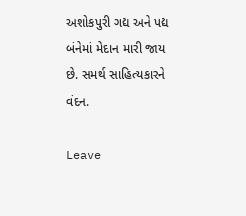અશોકપુરી ગદ્ય અને પદ્ય બંનેમાં મેદાન મારી જાય છે. સમર્થ સાહિત્યકારને વંદન.

Leave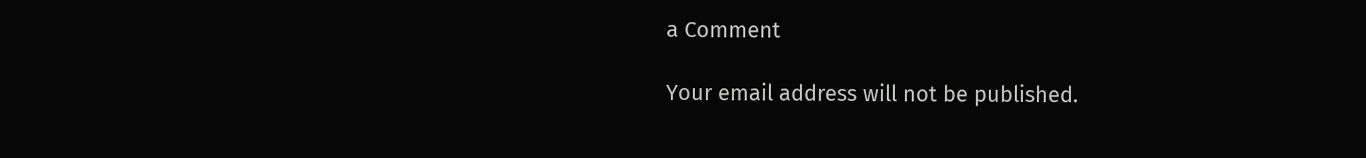a Comment

Your email address will not be published.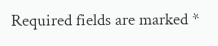Required fields are marked *